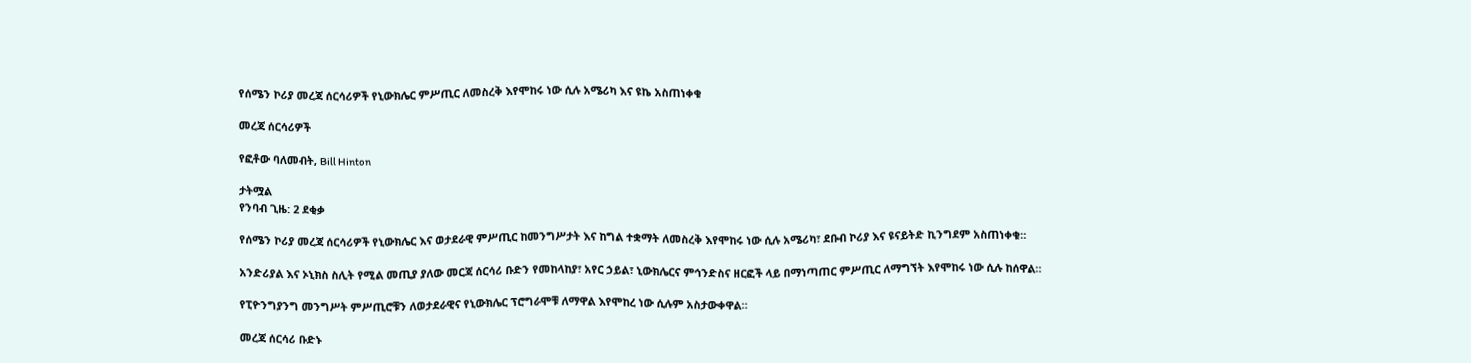የሰሜን ኮሪያ መረጃ ሰርሳሪዎች የኒውክሌር ምሥጢር ለመስረቅ እየሞከሩ ነው ሲሉ አሜሪካ እና ዩኬ አስጠነቀቁ

መረጃ ሰርሳሪዎች

የፎቶው ባለመብት, Bill Hinton

ታትሟል
የንባብ ጊዜ: 2 ደቂቃ

የሰሜን ኮሪያ መረጃ ሰርሳሪዎች የኒውክሌር እና ወታደራዊ ምሥጢር ከመንግሥታት እና ከግል ተቋማት ለመስረቅ እየሞከሩ ነው ሲሉ አሜሪካ፣ ደቡብ ኮሪያ እና ዩናይትድ ኪንግደም አስጠነቀቁ።

አንድሪያል እና ኦኒክስ ስሊት የሚል መጢያ ያለው መርጃ ሰርሳሪ ቡድን የመከላከያ፣ አየር ኃይል፣ ኒውክሌርና ምኅንድስና ዘርፎች ላይ በማነጣጠር ምሥጢር ለማግኘት እየሞከሩ ነው ሲሉ ከሰዋል።

የፒዮንግያንግ መንግሥት ምሥጢሮቹን ለወታደራዊና የኒውክሌር ፕሮግራሞቹ ለማዋል እየሞከረ ነው ሲሉም አስታውቀዋል።

መረጃ ሰርሳሪ ቡድኑ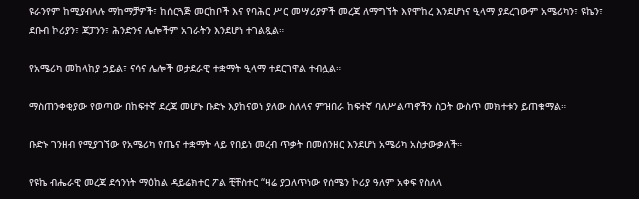ዩራንየም ከሚያብላሉ ማከማቻዎች፣ ከሰርጓጅ መርከቦች እና የባሕር ሥር መሣሪያዎች መረጃ ለማግኘት እየሞከረ እንደሆነና ዒላማ ያደረገውም አሜሪካን፣ ዩኬን፣ ደቡብ ኮሪያን፣ ጃፓንን፣ ሕንድንና ሌሎችም አገራትን እንደሆነ ተገልጿል።

የአሜሪካ መከላከያ ኃይል፣ ናሳና ሌሎች ወታደራዊ ተቋማት ዒላማ ተደርገዋል ተብሏል።

ማስጠንቀቂያው የወጣው በከፍተኛ ደረጃ መሆኑ ቡድኑ እያከናወነ ያለው ስለላና ምዝበራ ከፍተኛ ባለሥልጣኖችን ስጋት ውስጥ መክተቱን ይጠቁማል።

ቡድኑ ገንዘብ የሚያገኘው የአሜሪካ የጤና ተቋማት ላይ የበይነ መረብ ጥቃት በመሰንዘር እንደሆነ አሜሪካ አስታውቃለች።

የዩኬ ብሔራዊ መረጃ ደኅንነት ማዕከል ዳይሬክተር ፖል ቺቸስተር “ዛሬ ያጋለጥነው የሰሜን ኮሪያ ዓለም አቀፍ የስለላ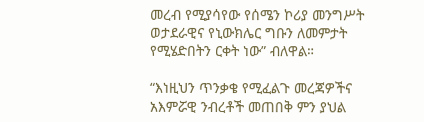መረብ የሚያሳየው የሰሜን ኮሪያ መንግሥት ወታደራዊና የኒውክሌር ግቡን ለመምታት የሚሄድበትን ርቀት ነው” ብለዋል።

“እነዚህን ጥንቃቄ የሚፈልጉ መረጃዎችና አእምሯዊ ንብረቶች መጠበቅ ምን ያህል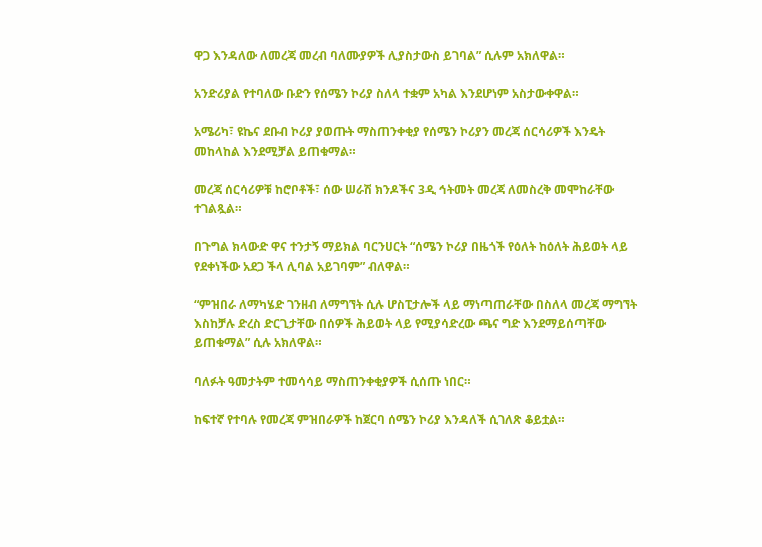ዋጋ እንዳለው ለመረጃ መረብ ባለሙያዎች ሊያስታውስ ይገባል” ሲሉም አክለዋል።

አንድሪያል የተባለው ቡድን የሰሜን ኮሪያ ስለላ ተቋም አካል እንደሆነም አስታውቀዋል።

አሜሪካ፣ ዩኬና ደቡብ ኮሪያ ያወጡት ማስጠንቀቂያ የሰሜን ኮሪያን መረጃ ሰርሳሪዎች እንዴት መከላከል እንደሚቻል ይጠቁማል።

መረጃ ሰርሳሪዎቹ ከሮቦቶች፣ ሰው ሠራሽ ክንዶችና 3ዲ ኅትመት መረጃ ለመስረቅ መሞከራቸው ተገልጿል።

በጉግል ክላውድ ዋና ተንታኝ ማይክል ባርንሀርት “ሰሜን ኮሪያ በዜጎች የዕለት ከዕለት ሕይወት ላይ የደቀነችው አደጋ ችላ ሊባል አይገባም” ብለዋል።

“ምዝበራ ለማካሄድ ገንዘብ ለማግኘት ሲሉ ሆስፒታሎች ላይ ማነጣጠራቸው በስለላ መረጃ ማግኘት እስከቻሉ ድረስ ድርጊታቸው በሰዎች ሕይወት ላይ የሚያሳድረው ጫና ግድ እንደማይሰጣቸው ይጠቁማል” ሲሉ አክለዋል።

ባለፉት ዓመታትም ተመሳሳይ ማስጠንቀቂያዎች ሲሰጡ ነበር።

ከፍተኛ የተባሉ የመረጃ ምዝበራዎች ከጀርባ ሰሜን ኮሪያ እንዳለች ሲገለጽ ቆይቷል።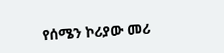የሰሜን ኮሪያው መሪ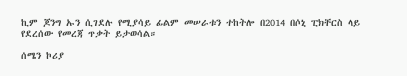ኪም ጆንግ ኡን ሲገደሉ የሚያሳይ ፊልም መሠራቱን ተከትሎ በ2014 በሶኒ ፒክቸርስ ላይ የደረሰው የመረጃ ጥቃት ይታወሳል።

ሰሜን ኮሪያ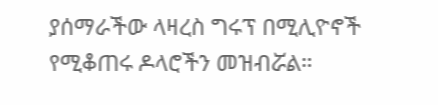ያሰማራችው ላዛረስ ግሩፕ በሚሊዮኖች የሚቆጠሩ ዶላሮችን መዝብሯል።